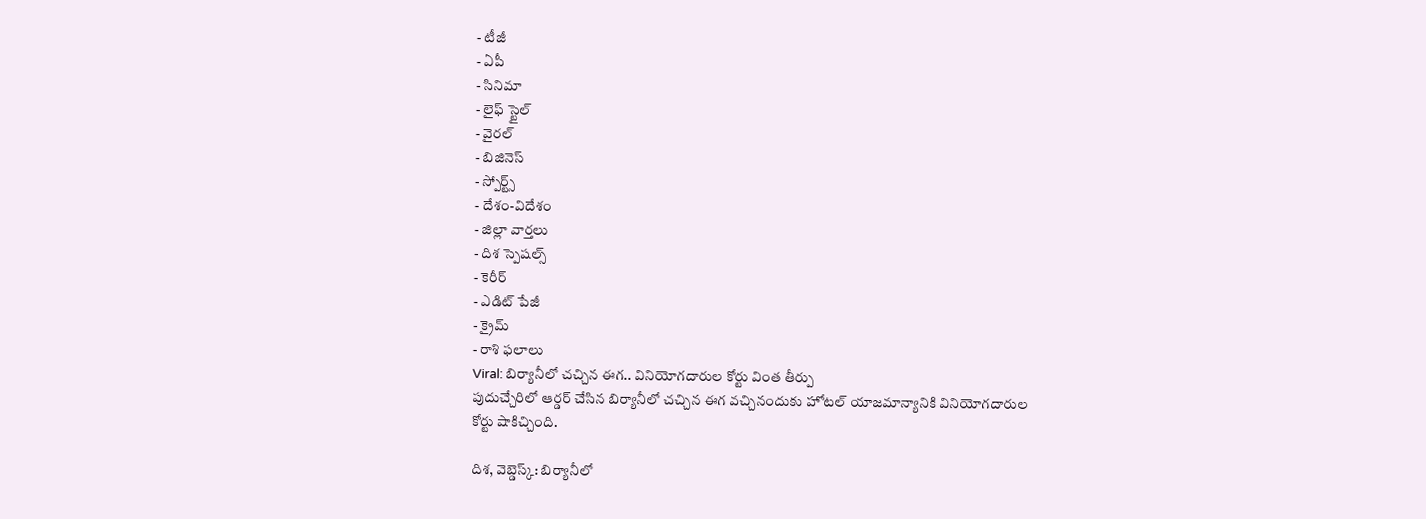- టీజీ
- ఏపీ
- సినిమా
- లైఫ్ స్టైల్
- వైరల్
- బిజినెస్
- స్పోర్ట్స్
- దేశం-విదేశం
- జిల్లా వార్తలు
- దిశ స్పెషల్స్
- కెరీర్
- ఎడిట్ పేజీ
- క్రైమ్
- రాశి ఫలాలు
Viral: బిర్యానీలో చచ్చిన ఈగ.. వినియోగదారుల కోర్టు వింత తీర్పు
పుదుచ్చేరిలో ఆర్డర్ చేసిన బిర్యానీలో చచ్చిన ఈగ వచ్చినందుకు హోటల్ యాజమాన్యానికి వినియోగదారుల కోర్టు షాకిచ్చింది.

దిశ, వెబ్డెస్క్: బిర్యానీలో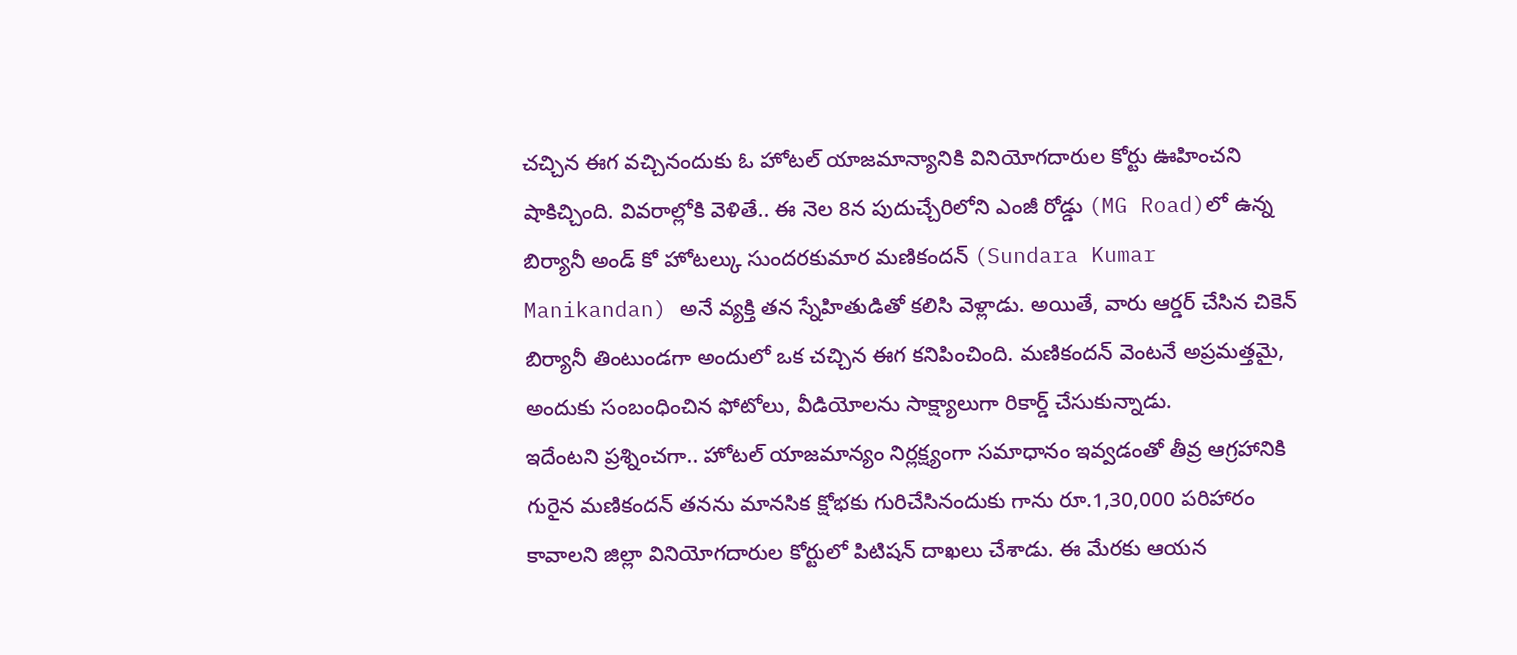చచ్చిన ఈగ వచ్చినందుకు ఓ హోటల్ యాజమాన్యానికి వినియోగదారుల కోర్టు ఊహించని షాకిచ్చింది. వివరాల్లోకి వెళితే.. ఈ నెల 8న పుదుచ్చేరిలోని ఎంజీ రోడ్డు (MG Road)లో ఉన్న బిర్యానీ అండ్ కో హోటల్కు సుందరకుమార మణికందన్ (Sundara Kumar Manikandan) అనే వ్యక్తి తన స్నేహితుడితో కలిసి వెళ్లాడు. అయితే, వారు ఆర్డర్ చేసిన చికెన్ బిర్యానీ తింటుండగా అందులో ఒక చచ్చిన ఈగ కనిపించింది. మణికందన్ వెంటనే అప్రమత్తమై, అందుకు సంబంధించిన ఫోటోలు, వీడియోలను సాక్ష్యాలుగా రికార్డ్ చేసుకున్నాడు.
ఇదేంటని ప్రశ్నించగా.. హోటల్ యాజమాన్యం నిర్లక్ష్యంగా సమాధానం ఇవ్వడంతో తీవ్ర ఆగ్రహానికి గురైన మణికందన్ తనను మానసిక క్షోభకు గురిచేసినందుకు గాను రూ.1,30,000 పరిహారం కావాలని జిల్లా వినియోగదారుల కోర్టులో పిటిషన్ దాఖలు చేశాడు. ఈ మేరకు ఆయన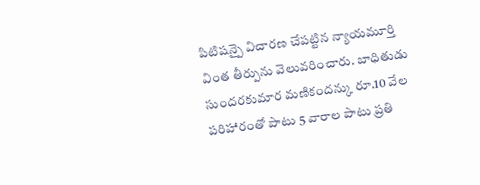పిటిషన్పై విచారణ చేపట్టిన న్యాయమూర్తి వింత తీర్పును వెలువరించారు. బాధితుడు సుందరకుమార మణికందన్కు రూ.10 వేల పరిహారంతో పాటు 5 వారాల పాటు ప్రతి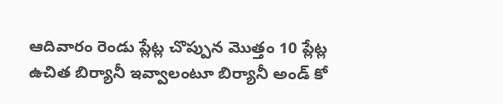ఆదివారం రెండు ప్లేట్ల చొప్పున మొత్తం 10 ప్లేట్ల ఉచిత బిర్యానీ ఇవ్వాలంటూ బిర్యానీ అండ్ కో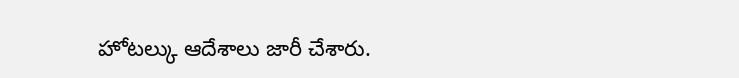హోటల్కు ఆదేశాలు జారీ చేశారు.